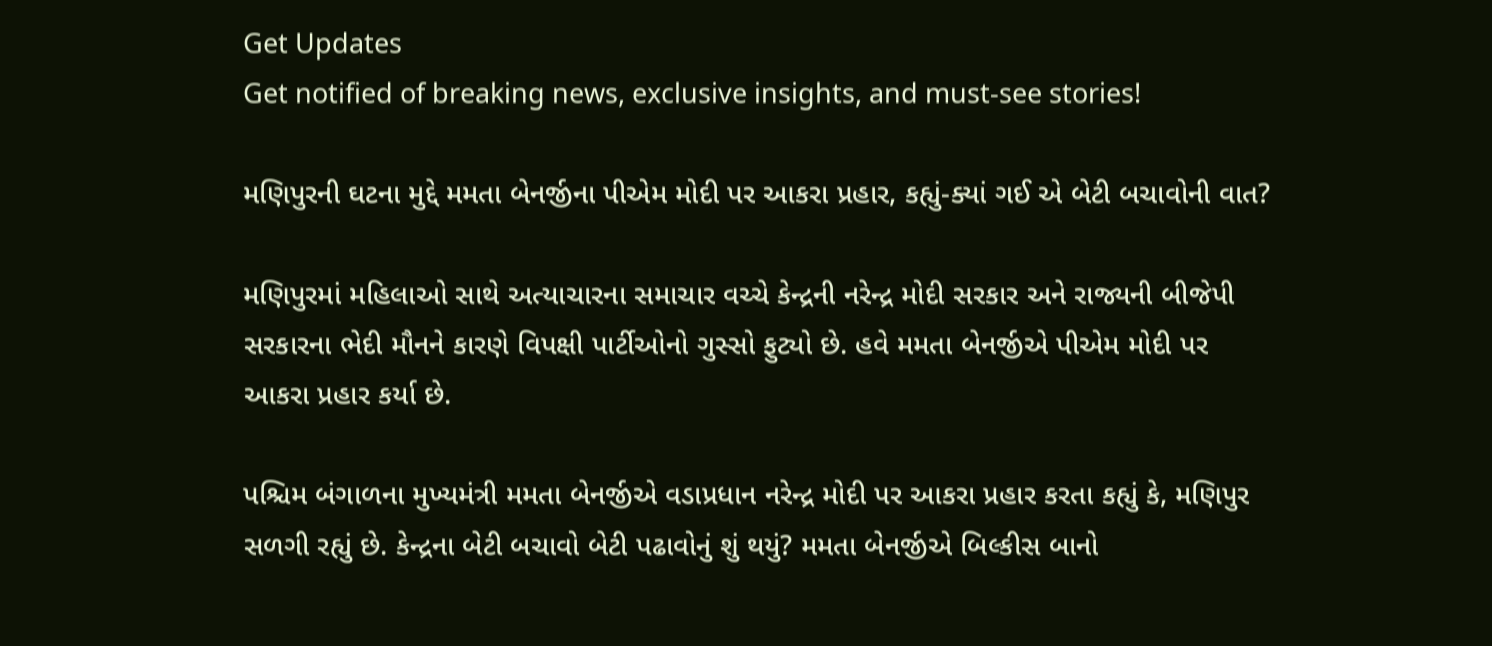Get Updates
Get notified of breaking news, exclusive insights, and must-see stories!

મણિપુરની ઘટના મુદ્દે મમતા બેનર્જીના પીએમ મોદી પર આકરા પ્રહાર, કહ્યું-ક્યાં ગઈ એ બેટી બચાવોની વાત?

મણિપુરમાં મહિલાઓ સાથે અત્યાચારના સમાચાર વચ્ચે કેન્દ્રની નરેન્દ્ર મોદી સરકાર અને રાજ્યની બીજેપી સરકારના ભેદી મૌનને કારણે વિપક્ષી પાર્ટીઓનો ગુસ્સો ફુટ્યો છે. હવે મમતા બેનર્જીએ પીએમ મોદી પર આકરા પ્રહાર કર્યા છે.

પશ્ચિમ બંગાળના મુખ્યમંત્રી મમતા બેનર્જીએ વડાપ્રધાન નરેન્દ્ર મોદી પર આકરા પ્રહાર કરતા કહ્યું કે, મણિપુર સળગી રહ્યું છે. કેન્દ્રના બેટી બચાવો બેટી પઢાવોનું શું થયું? મમતા બેનર્જીએ બિલ્કીસ બાનો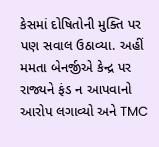કેસમાં દોષિતોની મુક્તિ પર પણ સવાલ ઉઠાવ્યા. અહીં મમતા બેનર્જીએ કેન્દ્ર પર રાજ્યને ફંડ ન આપવાનો આરોપ લગાવ્યો અને TMC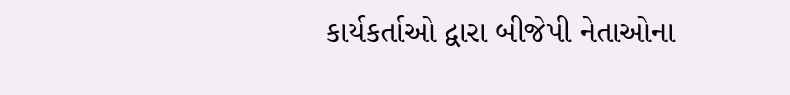કાર્યકર્તાઓ દ્વારા બીજેપી નેતાઓના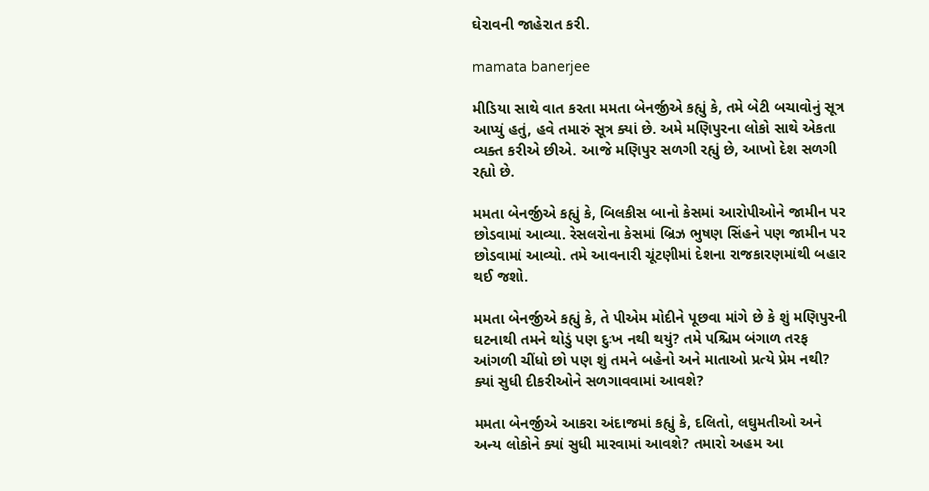ઘેરાવની જાહેરાત કરી.

mamata banerjee

મીડિયા સાથે વાત કરતા મમતા બેનર્જીએ કહ્યું કે, તમે બેટી બચાવોનું સૂત્ર આપ્યું હતું, હવે તમારું સૂત્ર ક્યાં છે. અમે મણિપુરના લોકો સાથે એકતા વ્યક્ત કરીએ છીએ. આજે મણિપુર સળગી રહ્યું છે, આખો દેશ સળગી રહ્યો છે.

મમતા બેનર્જીએ કહ્યું કે, બિલકીસ બાનો કેસમાં આરોપીઓને જામીન પર છોડવામાં આવ્યા. રેસલરોના કેસમાં બ્રિઝ ભુષણ સિંહને પણ જામીન પર છોડવામાં આવ્યો. તમે આવનારી ચૂંટણીમાં દેશના રાજકારણમાંથી બહાર થઈ જશો.

મમતા બેનર્જીએ કહ્યું કે, તે પીએમ મોદીને પૂછવા માંગે છે કે શું મણિપુરની ઘટનાથી તમને થોડું પણ દુઃખ નથી થયું? તમે પશ્ચિમ બંગાળ તરફ આંગળી ચીંધો છો પણ શું તમને બહેનો અને માતાઓ પ્રત્યે પ્રેમ નથી? ક્યાં સુધી દીકરીઓને સળગાવવામાં આવશે?

મમતા બેનર્જીએ આકરા અંદાજમાં કહ્યું કે, દલિતો, લઘુમતીઓ અને અન્ય લોકોને ક્યાં સુધી મારવામાં આવશે? તમારો અહમ આ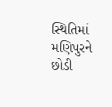સ્થિતિમાં મણિપુરને છોડી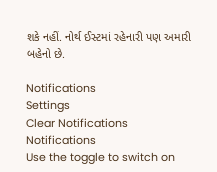શકે નહીં. નોર્થ ઈસ્ટમાં રહેનારી પણ અમારી બહેનો છે.

Notifications
Settings
Clear Notifications
Notifications
Use the toggle to switch on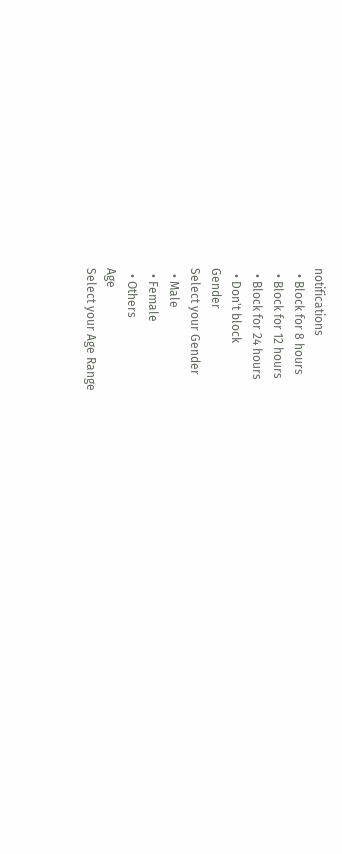notifications
  • Block for 8 hours
  • Block for 12 hours
  • Block for 24 hours
  • Don't block
Gender
Select your Gender
  • Male
  • Female
  • Others
Age
Select your Age Range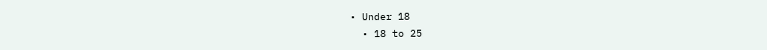• Under 18
  • 18 to 25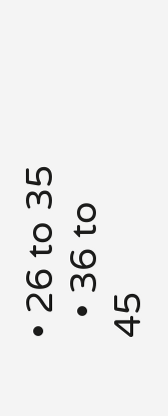• 26 to 35
  • 36 to 45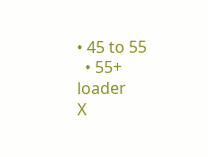• 45 to 55
  • 55+
loader
X